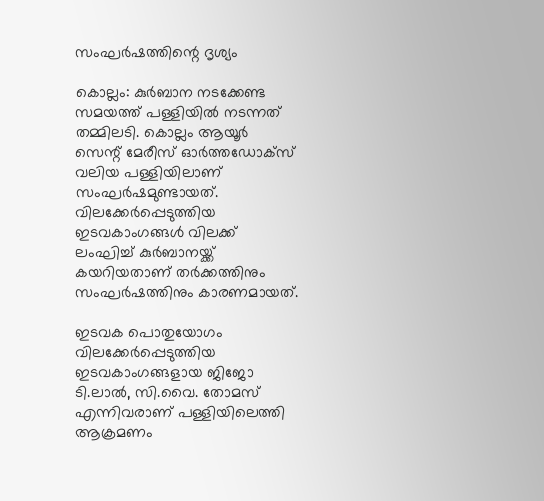സംഘർഷത്തിന്റെ ദൃശ്യം

കൊല്ലം: കുര്‍ബാന നടക്കേണ്ട സമയത്ത് പള്ളിയില്‍ നടന്നത് തമ്മിലടി. കൊല്ലം ആയൂര്‍ സെന്റ് മേരീസ് ഓര്‍ത്തഡോക്‌സ് വലിയ പള്ളിയിലാണ് സംഘര്‍ഷമുണ്ടായത്. വിലക്കേര്‍പ്പെടുത്തിയ ഇടവകാംഗങ്ങള്‍ വിലക്ക് ലംഘിച്ച് കുര്‍ബാനയ്ക്ക് കയറിയതാണ് തര്‍ക്കത്തിനും സംഘര്‍ഷത്തിനും കാരണമായത്.

ഇടവക പൊതുയോഗം വിലക്കേര്‍പ്പെടുത്തിയ ഇടവകാംഗങ്ങളായ ജിജോ ടി.ലാല്‍, സി.വൈ. തോമസ് എന്നിവരാണ് പള്ളിയിലെത്തി ആക്രമണം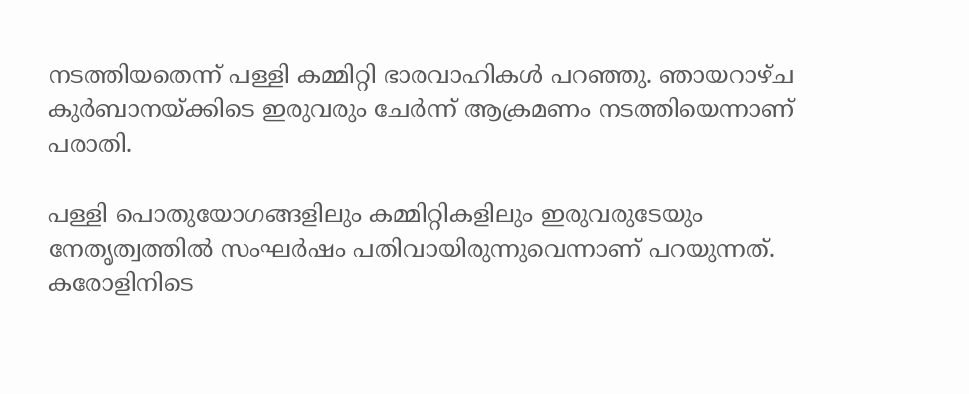നടത്തിയതെന്ന് പള്ളി കമ്മിറ്റി ഭാരവാഹികള്‍ പറഞ്ഞു. ഞായറാഴ്ച കുര്‍ബാനയ്ക്കിടെ ഇരുവരും ചേര്‍ന്ന് ആക്രമണം നടത്തിയെന്നാണ് പരാതി.

പള്ളി പൊതുയോഗങ്ങളിലും കമ്മിറ്റികളിലും ഇരുവരുടേയും നേതൃത്വത്തില്‍ സംഘര്‍ഷം പതിവായിരുന്നുവെന്നാണ് പറയുന്നത്. കരോളിനിടെ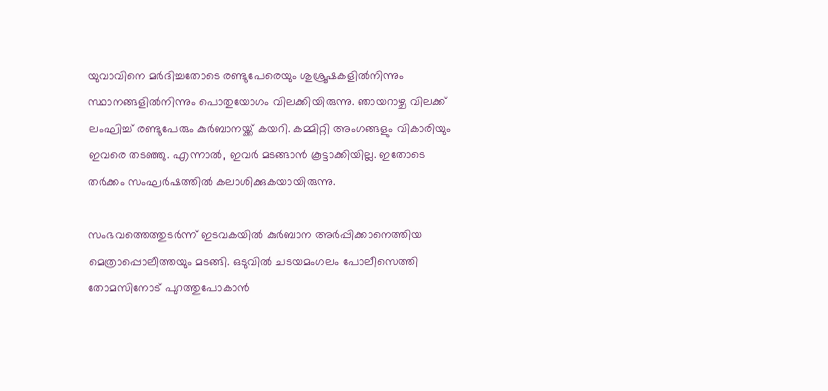യുവാവിനെ മര്‍ദിച്ചതോടെ രണ്ടുപേരെയും ശുശ്രൂഷകളില്‍നിന്നും സ്ഥാനങ്ങളില്‍നിന്നും പൊതുയോഗം വിലക്കിയിരുന്നു. ഞായറാഴ്ച വിലക്ക് ലംഘിച്ച് രണ്ടുപേരും കുര്‍ബാനയ്ക്ക് കയറി. കമ്മിറ്റി അംഗങ്ങളും വികാരിയും ഇവരെ തടഞ്ഞു. എന്നാല്‍, ഇവര്‍ മടങ്ങാന്‍ കൂട്ടാക്കിയില്ല. ഇതോടെ തര്‍ക്കം സംഘര്‍ഷത്തില്‍ കലാശിക്കുകയായിരുന്നു.

സംഭവത്തെത്തുടര്‍ന്ന് ഇടവകയില്‍ കുര്‍ബാന അര്‍പ്പിക്കാനെത്തിയ മെത്രാപ്പൊലീത്തയും മടങ്ങി. ഒടുവില്‍ ചടയമംഗലം പോലീസെത്തി തോമസിനോട് പുറത്തുപോകാന്‍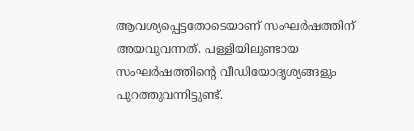ആവശ്യപ്പെട്ടതോടെയാണ് സംഘര്‍ഷത്തിന് അയവുവന്നത്. പള്ളിയിലുണ്ടായ സംഘര്‍ഷത്തിന്റെ വീഡിയോദൃശ്യങ്ങളും പുറത്തുവന്നിട്ടുണ്ട്.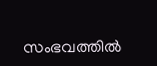സംഭവത്തില്‍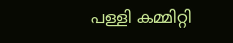പള്ളി കമ്മിറ്റി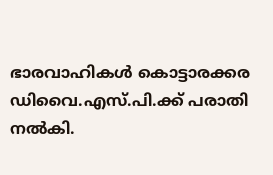ഭാരവാഹികള്‍ കൊട്ടാരക്കര ഡിവൈ.എസ്.പി.ക്ക് പരാതി നല്‍കി.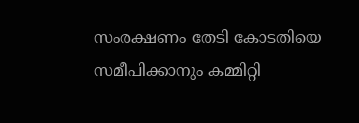സംരക്ഷണം തേടി കോടതിയെ സമീപിക്കാനും കമ്മിറ്റി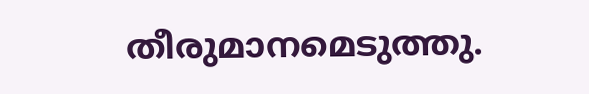തീരുമാനമെടുത്തു.